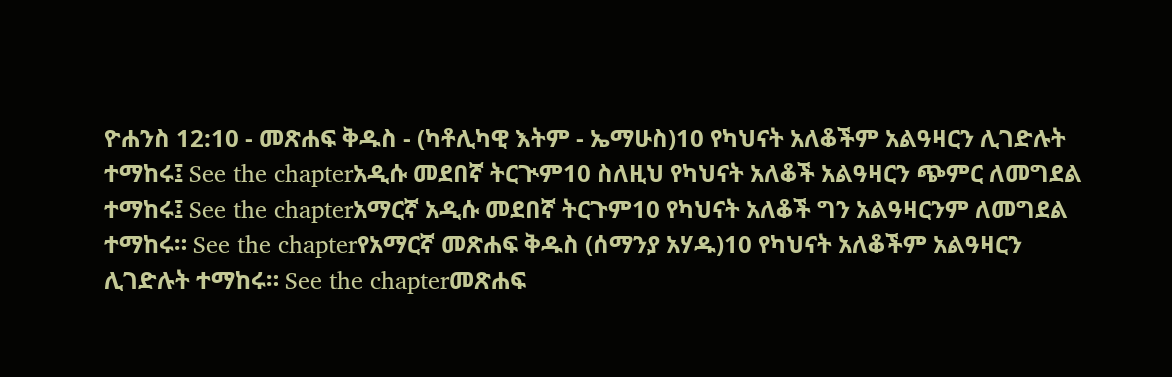ዮሐንስ 12:10 - መጽሐፍ ቅዱስ - (ካቶሊካዊ እትም - ኤማሁስ)10 የካህናት አለቆችም አልዓዛርን ሊገድሉት ተማከሩ፤ See the chapterአዲሱ መደበኛ ትርጒም10 ስለዚህ የካህናት አለቆች አልዓዛርን ጭምር ለመግደል ተማከሩ፤ See the chapterአማርኛ አዲሱ መደበኛ ትርጉም10 የካህናት አለቆች ግን አልዓዛርንም ለመግደል ተማከሩ። See the chapterየአማርኛ መጽሐፍ ቅዱስ (ሰማንያ አሃዱ)10 የካህናት አለቆችም አልዓዛርን ሊገድሉት ተማከሩ። See the chapterመጽሐፍ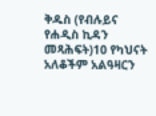ቅዱስ (የብሉይና የሐዲስ ኪዳን መጻሕፍት)10 የካህናት አለቆችም አልዓዛርን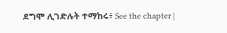ደግሞ ሊገድሉት ተማከሩ፥ See the chapter |